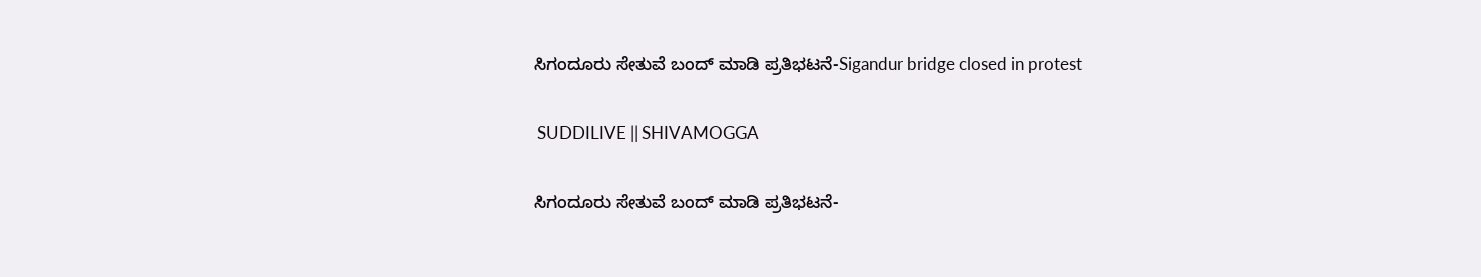ಸಿಗಂದೂರು ಸೇತುವೆ ಬಂದ್ ಮಾಡಿ ಪ್ರತಿಭಟನೆ-Sigandur bridge closed in protest

 SUDDILIVE || SHIVAMOGGA

ಸಿಗಂದೂರು ಸೇತುವೆ ಬಂದ್ ಮಾಡಿ ಪ್ರತಿಭಟನೆ-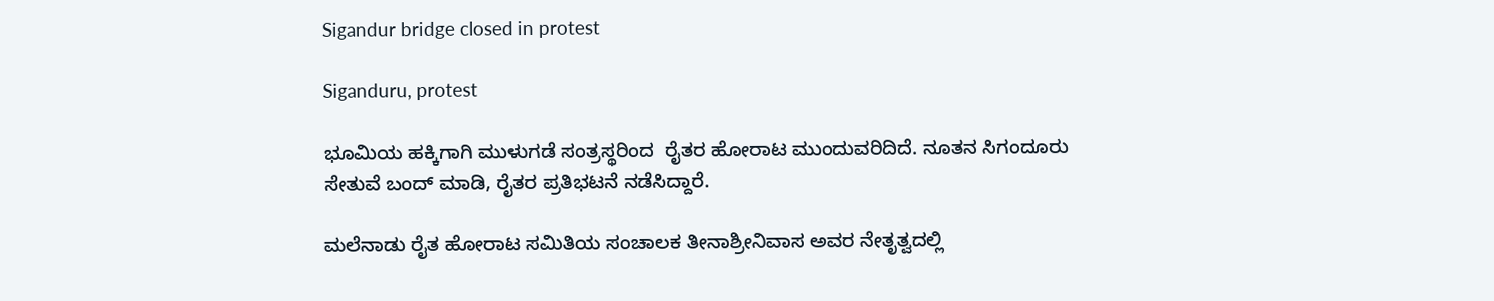Sigandur bridge closed in protest

Siganduru, protest

ಭೂಮಿಯ ಹಕ್ಕಿಗಾಗಿ ಮುಳುಗಡೆ ಸಂತ್ರಸ್ಥರಿಂದ  ರೈತರ ಹೋರಾಟ ಮುಂದುವರಿದಿದೆ. ನೂತನ ಸಿಗಂದೂರು ಸೇತುವೆ ಬಂದ್ ಮಾಡಿ, ರೈತರ ಪ್ರತಿಭಟನೆ ನಡೆಸಿದ್ದಾರೆ.

ಮಲೆನಾಡು ರೈತ ಹೋರಾಟ ಸಮಿತಿಯ ಸಂಚಾಲಕ ತೀನಾಶ್ರೀನಿವಾಸ ಅವರ ನೇತೃತ್ವದಲ್ಲಿ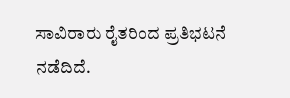ಸಾವಿರಾರು ರೈತರಿಂದ ಪ್ರತಿಭಟನೆ ನಡೆದಿದೆ.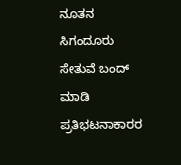ನೂತನ ಸಿಗಂದೂರು ಸೇತುವೆ ಬಂದ್ ಮಾಡಿ ಪ್ರತಿಭಟನಾಕಾರರ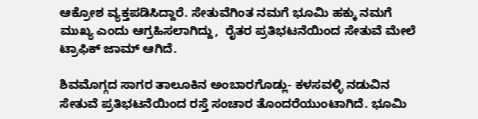ಆಕ್ರೋಶ ವ್ಯಕ್ತಪಡಿಸಿದ್ದಾರೆ. ಸೇತುವೆಗಿಂತ ನಮಗೆ ಭೂಮಿ ಹಕ್ಕು ನಮಗೆ ಮುಖ್ಯ ಎಂದು ಆಗ್ರಹಿಸಲಾಗಿದ್ದು,  ರೈತರ ಪ್ರತಿಭಟನೆಯಿಂದ ಸೇತುವೆ ಮೇಲೆ ಟ್ರಾಫಿಕ್ ಜಾಮ್ ಆಗಿದೆ.

ಶಿವಮೊಗ್ಗದ ಸಾಗರ ತಾಲೂಕಿನ ಅಂಬಾರಗೊಡ್ಲು- ಕಳಸವಳ್ಳಿ ನಡುವಿನ ಸೇತುವೆ ಪ್ರತಿಭಟನೆಯಿಂದ ರಸ್ತೆ ಸಂಚಾರ ತೊಂದರೆಯುಂಟಾಗಿದೆ. ಭೂಮಿ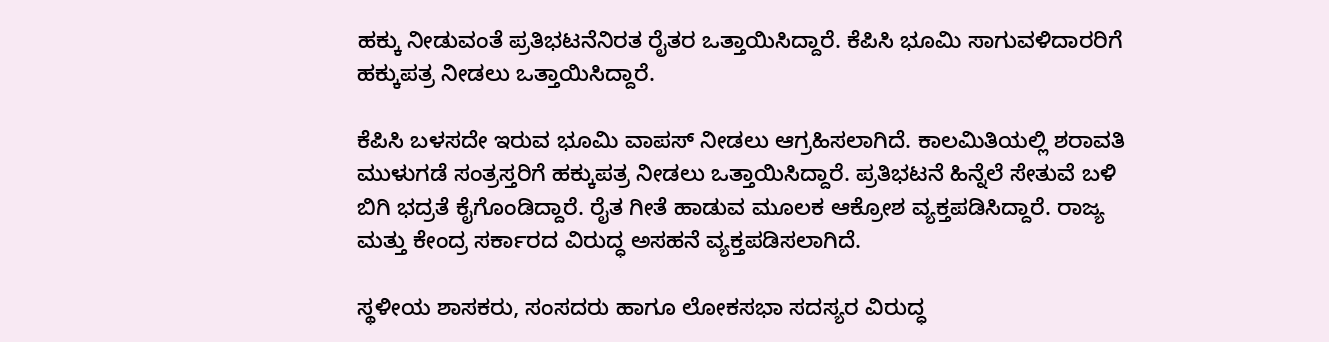ಹಕ್ಕು ನೀಡುವಂತೆ ಪ್ರತಿಭಟನೆನಿರತ ರೈತರ ಒತ್ತಾಯಿಸಿದ್ದಾರೆ. ಕೆಪಿಸಿ ಭೂಮಿ ಸಾಗುವಳಿದಾರರಿಗೆ ಹಕ್ಕುಪತ್ರ ನೀಡಲು ಒತ್ತಾಯಿಸಿದ್ದಾರೆ.

ಕೆಪಿಸಿ ಬಳಸದೇ ಇರುವ ಭೂಮಿ ವಾಪಸ್ ನೀಡಲು ಆಗ್ರಹಿಸಲಾಗಿದೆ. ಕಾಲಮಿತಿಯಲ್ಲಿ ಶರಾವತಿ ಮುಳುಗಡೆ ಸಂತ್ರಸ್ತರಿಗೆ ಹಕ್ಕುಪತ್ರ ನೀಡಲು ಒತ್ತಾಯಿಸಿದ್ದಾರೆ. ಪ್ರತಿಭಟನೆ ಹಿನ್ನೆಲೆ ಸೇತುವೆ ಬಳಿ ಬಿಗಿ ಭದ್ರತೆ ಕೈಗೊಂಡಿದ್ದಾರೆ. ರೈತ ಗೀತೆ ಹಾಡುವ ಮೂಲಕ ಆಕ್ರೋಶ ವ್ಯಕ್ತಪಡಿಸಿದ್ದಾರೆ. ರಾಜ್ಯ ಮತ್ತು ಕೇಂದ್ರ ಸರ್ಕಾರದ ವಿರುದ್ಧ ಅಸಹನೆ ವ್ಯಕ್ತಪಡಿಸಲಾಗಿದೆ.

ಸ್ಥಳೀಯ ಶಾಸಕರು, ಸಂಸದರು ಹಾಗೂ ಲೋಕಸಭಾ ಸದಸ್ಯರ ವಿರುದ್ಧ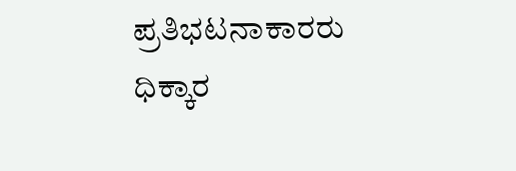ಪ್ರತಿಭಟನಾಕಾರರು ಧಿಕ್ಕಾರ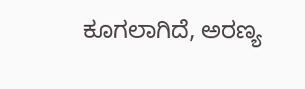ಕೂಗಲಾಗಿದೆ, ಅರಣ್ಯ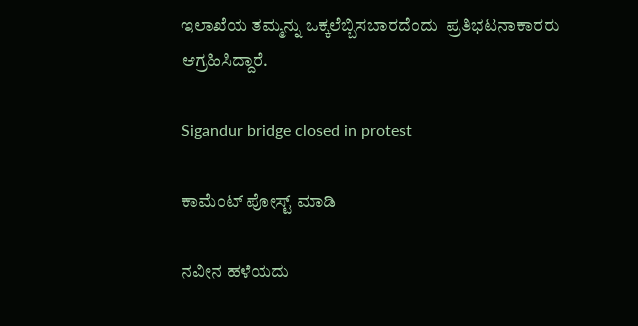ಇಲಾಖೆಯ ತಮ್ಮನ್ನು ಒಕ್ಕಲೆಬ್ಬಿಸಬಾರದೆಂದು  ಪ್ರತಿಭಟನಾಕಾರರು ಆಗ್ರಹಿಸಿದ್ದಾರೆ.

Sigandur bridge closed in protest

ಕಾಮೆಂಟ್‌‌ ಪೋಸ್ಟ್‌ ಮಾಡಿ

ನವೀನ ಹಳೆಯದು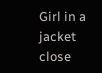Girl in a jacket
close